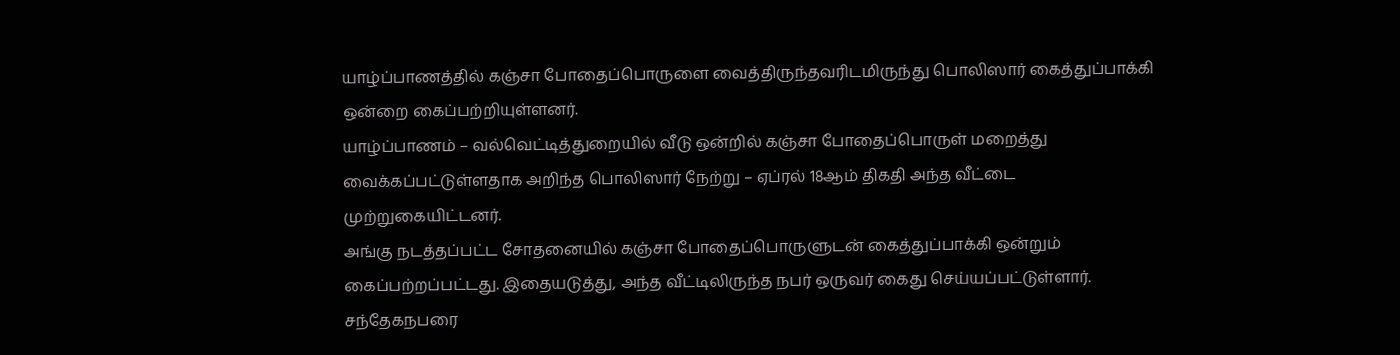யாழ்ப்பாணத்தில் கஞ்சா போதைப்பொருளை வைத்திருந்தவரிடமிருந்து பொலிஸார் கைத்துப்பாக்கி ஒன்றை கைப்பற்றியுள்ளனர்.
யாழ்ப்பாணம் – வல்வெட்டித்துறையில் வீடு ஒன்றில் கஞ்சா போதைப்பொருள் மறைத்து வைக்கப்பட்டுள்ளதாக அறிந்த பொலிஸார் நேற்று – ஏப்ரல் 18ஆம் திகதி அந்த வீட்டை முற்றுகையிட்டனர்.
அங்கு நடத்தப்பட்ட சோதனையில் கஞ்சா போதைப்பொருளுடன் கைத்துப்பாக்கி ஒன்றும் கைப்பற்றப்பட்டது. இதையடுத்து, அந்த வீட்டிலிருந்த நபர் ஒருவர் கைது செய்யப்பட்டுள்ளார்.
சந்தேகநபரை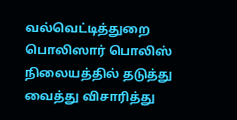வல்வெட்டித்துறை பொலிஸார் பொலிஸ் நிலையத்தில் தடுத்து வைத்து விசாரித்து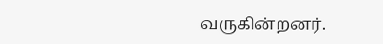வருகின்றனர்.